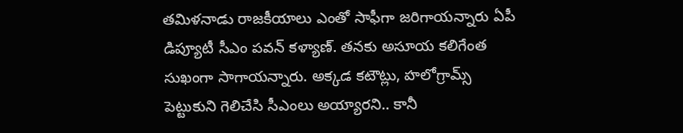తమిళనాడు రాజకీయాలు ఎంతో సాఫీగా జరిగాయన్నారు ఏపీ డిప్యూటీ సీఎం పవన్ కళ్యాణ్. తనకు అసూయ కలిగేంత సుఖంగా సాగాయన్నారు. అక్కడ కటౌట్లు, హలోగ్రామ్స్ పెట్టుకుని గెలిచేసి సీఎంలు అయ్యారని.. కానీ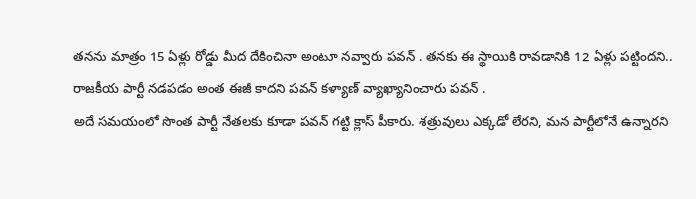తనను మాత్రం 15 ఏళ్లు రోడ్డు మీద దేకించినా అంటూ నవ్వారు పవన్ . తనకు ఈ స్థాయికి రావడానికి 12 ఏళ్లు పట్టిందని.. రాజకీయ పార్టీ నడపడం అంత ఈజీ కాదని పవన్ కళ్యాణ్ వ్యాఖ్యానించారు పవన్ .
అదే సమయంలో సొంత పార్టీ నేతలకు కూడా పవన్ గట్టి క్లాస్ పీకారు. శత్రువులు ఎక్కడో లేరని, మన పార్టీలోనే ఉన్నారని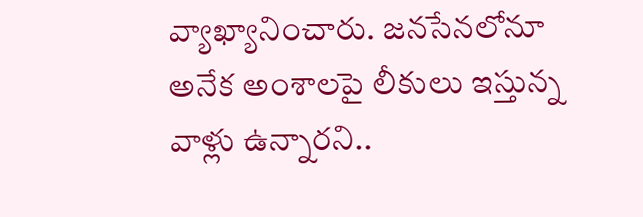వ్యాఖ్యానించారు. జనసేనలోనూ అనేక అంశాలపై లీకులు ఇస్తున్న వాళ్లు ఉన్నారని..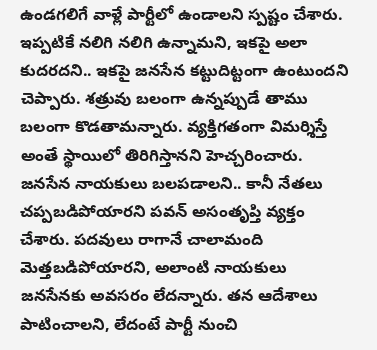ఉండగలిగే వాళ్లే పార్టీలో ఉండాలని స్పష్టం చేశారు. ఇప్పటికే నలిగి నలిగి ఉన్నామని, ఇకపై అలా కుదరదని.. ఇకపై జనసేన కట్టుదిట్టంగా ఉంటుందని చెప్పారు. శత్రువు బలంగా ఉన్నప్పుడే తాము బలంగా కొడతామన్నారు. వ్యక్తిగతంగా విమర్శిస్తే అంతే స్థాయిలో తిరిగిస్తానని హెచ్చరించారు.
జనసేన నాయకులు బలపడాలని.. కానీ నేతలు చప్పబడిపోయారని పవన్ అసంతృప్తి వ్యక్తం చేశారు. పదవులు రాగానే చాలామంది మెత్తబడిపోయారని, అలాంటి నాయకులు జనసేనకు అవసరం లేదన్నారు. తన ఆదేశాలు పాటించాలని, లేదంటే పార్టీ నుంచి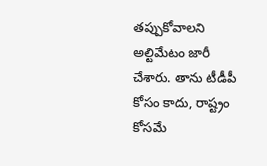తప్పుకోవాలని అల్టిమేటం జారీ చేశారు. తాను టీడీపీ కోసం కాదు, రాష్ట్రం కోసమే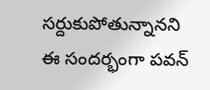సర్దుకుపోతున్నానని ఈ సందర్భంగా పవన్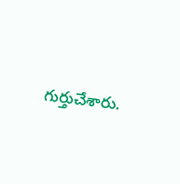గుర్తుచేశారు.